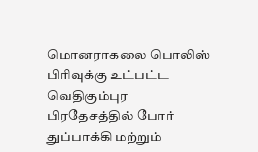மொனராகலை பொலிஸ் பிரிவுக்கு உட்பட்ட வெதிகும்புர பிரதேசத்தில் போர் துப்பாக்கி மற்றும்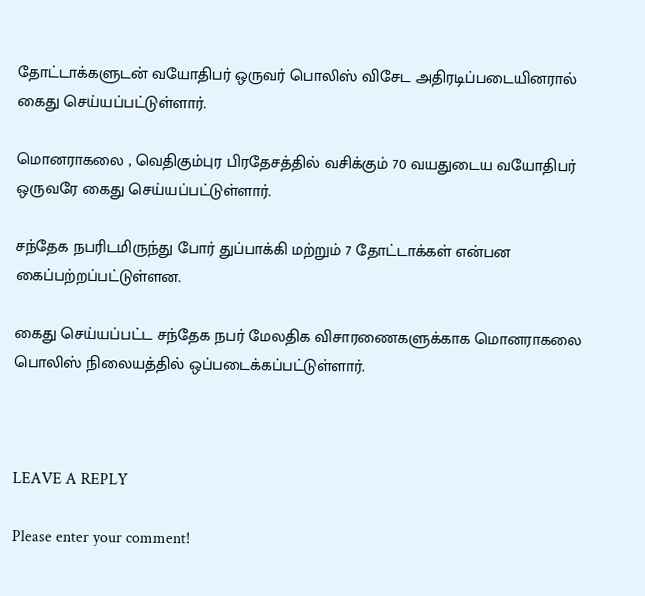தோட்டாக்களுடன் வயோதிபர் ஒருவர் பொலிஸ் விசேட அதிரடிப்படையினரால் கைது செய்யப்பட்டுள்ளார்.

மொனராகலை , வெதிகும்புர பிரதேசத்தில் வசிக்கும் 70 வயதுடைய வயோதிபர் ஒருவரே கைது செய்யப்பட்டுள்ளார்.

சந்தேக நபரிடமிருந்து போர் துப்பாக்கி மற்றும் 7 தோட்டாக்கள் என்பன கைப்பற்றப்பட்டுள்ளன.

கைது செய்யப்பட்ட சந்தேக நபர் மேலதிக விசாரணைகளுக்காக மொனராகலை பொலிஸ் நிலையத்தில் ஒப்படைக்கப்பட்டுள்ளார்.



LEAVE A REPLY

Please enter your comment!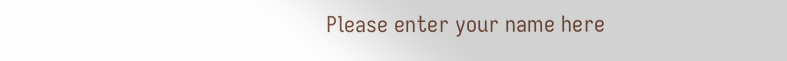Please enter your name here